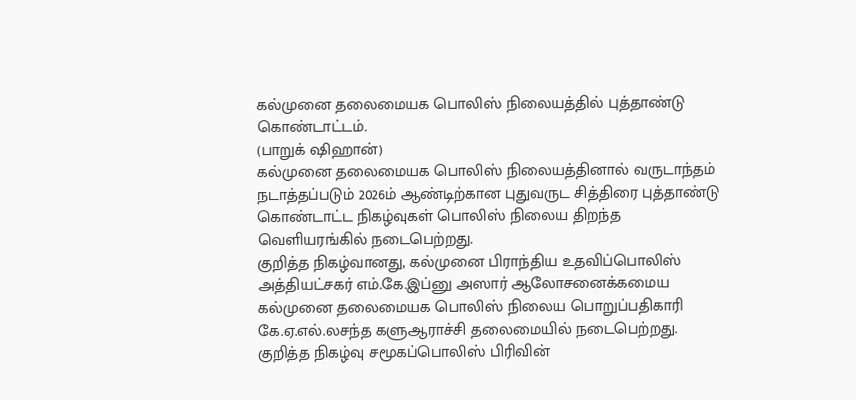கல்முனை தலைமையக பொலிஸ் நிலையத்தில் புத்தாண்டு கொண்டாட்டம்.
(பாறுக் ஷிஹான்)
கல்முனை தலைமையக பொலிஸ் நிலையத்தினால் வருடாந்தம் நடாத்தப்படும் 2026ம் ஆண்டிற்கான புதுவருட சித்திரை புத்தாண்டு கொண்டாட்ட நிகழ்வுகள் பொலிஸ் நிலைய திறந்த வெளியரங்கில் நடைபெற்றது.
குறித்த நிகழ்வானது, கல்முனை பிராந்திய உதவிப்பொலிஸ் அத்தியட்சகர் எம்.கே.இப்னு அஸார் ஆலோசனைக்கமைய கல்முனை தலைமையக பொலிஸ் நிலைய பொறுப்பதிகாரி கே.ஏ.எல்.லசந்த களுஆராச்சி தலைமையில் நடைபெற்றது.
குறித்த நிகழ்வு சமூகப்பொலிஸ் பிரிவின்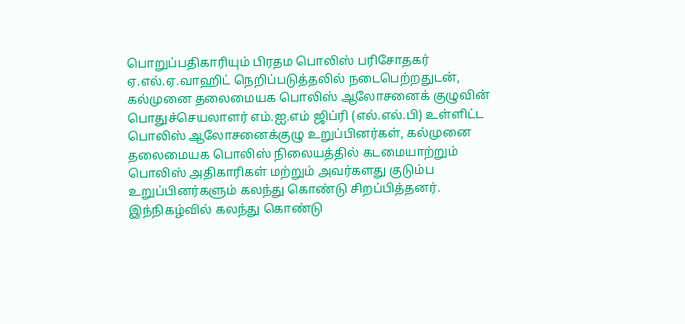பொறுப்பதிகாரியும் பிரதம பொலிஸ் பரிசோதகர் ஏ.எல்.ஏ.வாஹிட் நெறிப்படுத்தலில் நடைபெற்றதுடன், கல்முனை தலைமையக பொலிஸ் ஆலோசனைக் குழுவின் பொதுச்செயலாளர் எம்.ஐ.எம் ஜிப்ரி (எல்.எல்.பி) உள்ளிட்ட பொலிஸ் ஆலோசனைக்குழு உறுப்பினர்கள், கல்முனை தலைமையக பொலிஸ் நிலையத்தில் கடமையாற்றும் பொலிஸ் அதிகாரிகள் மற்றும் அவர்களது குடும்ப உறுப்பினர்களும் கலந்து கொண்டு சிறப்பித்தனர்.
இந்நிகழ்வில் கலந்து கொண்டு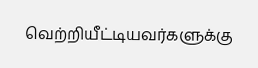வெற்றியீட்டியவர்களுக்கு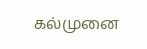கல்முனை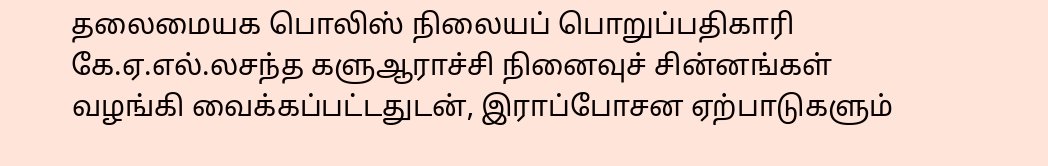தலைமையக பொலிஸ் நிலையப் பொறுப்பதிகாரி கே.ஏ.எல்.லசந்த களுஆராச்சி நினைவுச் சின்னங்கள் வழங்கி வைக்கப்பட்டதுடன், இராப்போசன ஏற்பாடுகளும்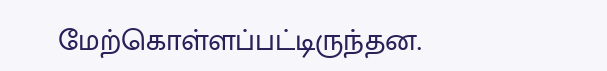மேற்கொள்ளப்பட்டிருந்தன.